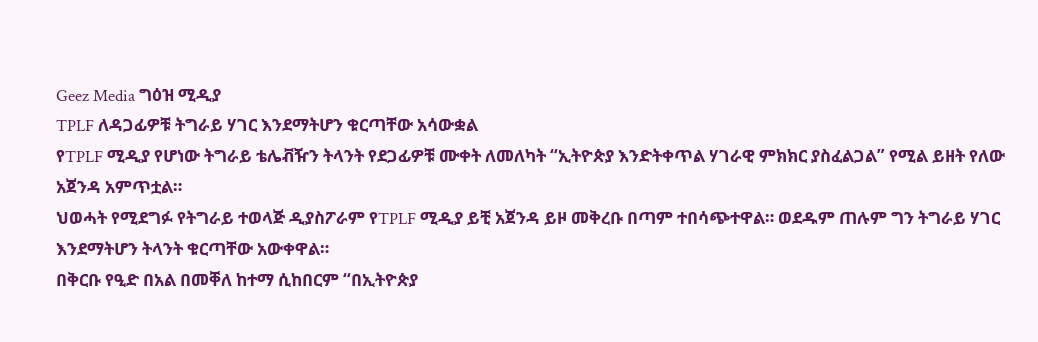Geez Media ግዕዝ ሚዲያ
TPLF ለዳጋፊዎቹ ትግራይ ሃገር እንደማትሆን ቁርጣቸው አሳውቋል
የTPLF ሚዲያ የሆነው ትግራይ ቴሌቭዥን ትላንት የደጋፊዎቹ ሙቀት ለመለካት “ኢትዮጵያ እንድትቀጥል ሃገራዊ ምክክር ያስፈልጋል” የሚል ይዘት የለው አጀንዳ አምጥቷል።
ህወሓት የሚደግፉ የትግራይ ተወላጅ ዲያስፖራም የTPLF ሚዲያ ይቺ አጀንዳ ይዞ መቅረቡ በጣም ተበሳጭተዋል። ወደዱም ጠሉም ግን ትግራይ ሃገር እንደማትሆን ትላንት ቁርጣቸው አውቀዋል።
በቅርቡ የዒድ በአል በመቐለ ከተማ ሲከበርም “በኢትዮጵያ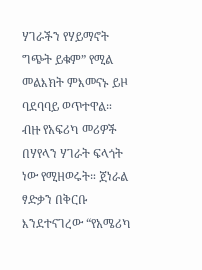ሃገራችን የሃይማኖት ግጭት ይቁም” የሚል መልእክት ምእመናኑ ይዞ ባደባባይ ወጥተዋል።
ብዙ የአፍሪካ መሪዎች በሃየላን ሃገራት ፍላጎት ነው የሚዘወሩት። ጀነራል ፃድቃን በቅርቡ እንደተናገረው “የአሜሪካ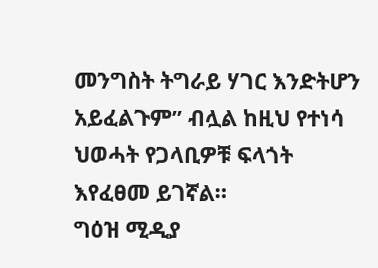መንግስት ትግራይ ሃገር እንድትሆን አይፈልጉም” ብሏል ከዚህ የተነሳ ህወሓት የጋላቢዎቹ ፍላጎት እየፈፀመ ይገኛል።
ግዕዝ ሚዲያ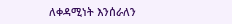ለቀዳሚነት እንሰራለን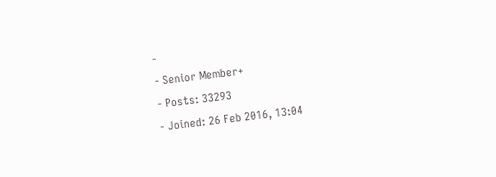-
- Senior Member+
- Posts: 33293
- Joined: 26 Feb 2016, 13:04